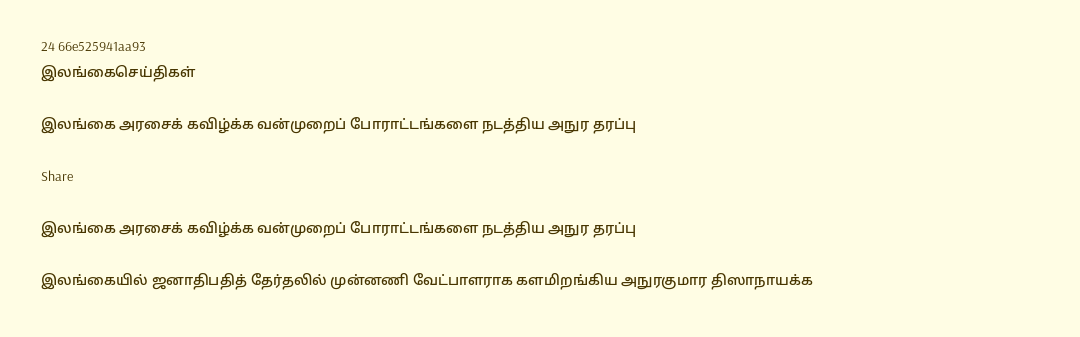24 66e525941aa93
இலங்கைசெய்திகள்

இலங்கை அரசைக் கவிழ்க்க வன்முறைப் போராட்டங்களை நடத்திய அநுர தரப்பு

Share

இலங்கை அரசைக் கவிழ்க்க வன்முறைப் போராட்டங்களை நடத்திய அநுர தரப்பு

இலங்கையில் ஜனாதிபதித் தேர்தலில் முன்னணி வேட்பாளராக களமிறங்கிய அநுரகுமார திஸாநாயக்க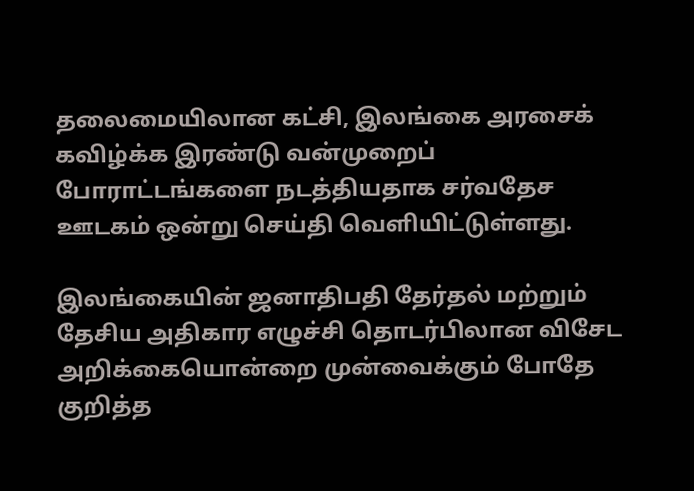தலைமையிலான கட்சி, இலங்கை அரசைக் கவிழ்க்க இரண்டு வன்முறைப் போராட்டங்களை நடத்தியதாக சர்வதேச ஊடகம் ஒன்று செய்தி வெளியிட்டுள்ளது.

இலங்கையின் ஜனாதிபதி தேர்தல் மற்றும் தேசிய அதிகார எழுச்சி தொடர்பிலான விசேட அறிக்கையொன்றை முன்வைக்கும் போதே குறித்த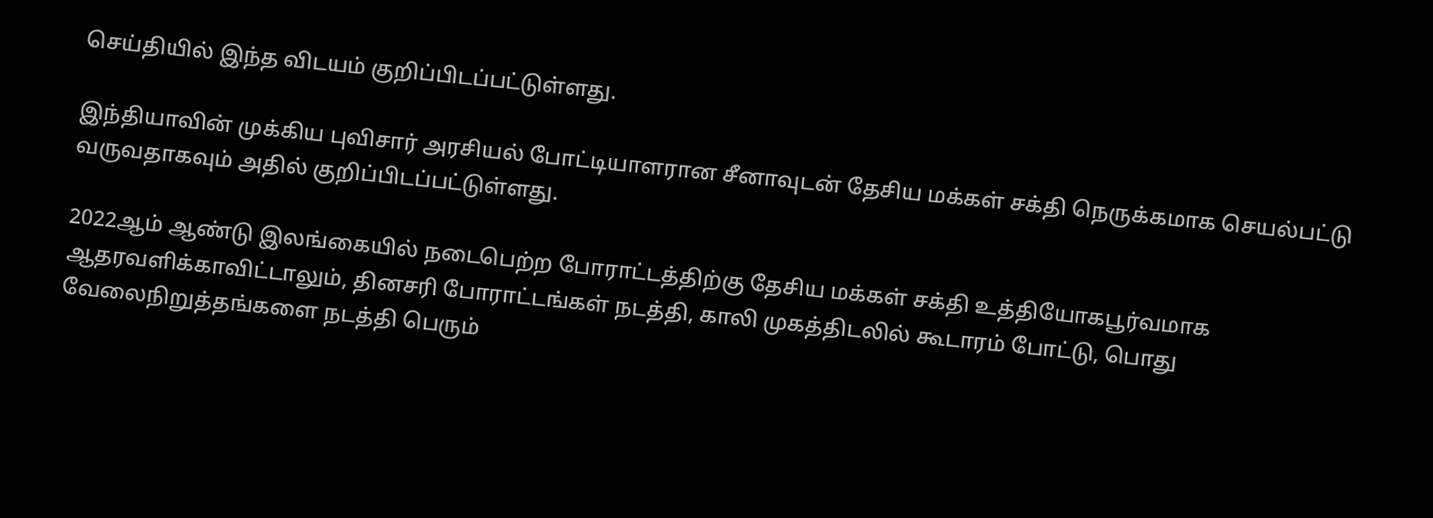செய்தியில் இந்த விடயம் குறிப்பிடப்பட்டுள்ளது.

இந்தியாவின் முக்கிய புவிசார் அரசியல் போட்டியாளரான சீனாவுடன் தேசிய மக்கள் சக்தி நெருக்கமாக செயல்பட்டு வருவதாகவும் அதில் குறிப்பிடப்பட்டுள்ளது.

2022ஆம் ஆண்டு இலங்கையில் நடைபெற்ற போராட்டத்திற்கு தேசிய மக்கள் சக்தி உத்தியோகபூர்வமாக ஆதரவளிக்காவிட்டாலும், தினசரி போராட்டங்கள் நடத்தி, காலி முகத்திடலில் கூடாரம் போட்டு, பொது வேலைநிறுத்தங்களை நடத்தி பெரும்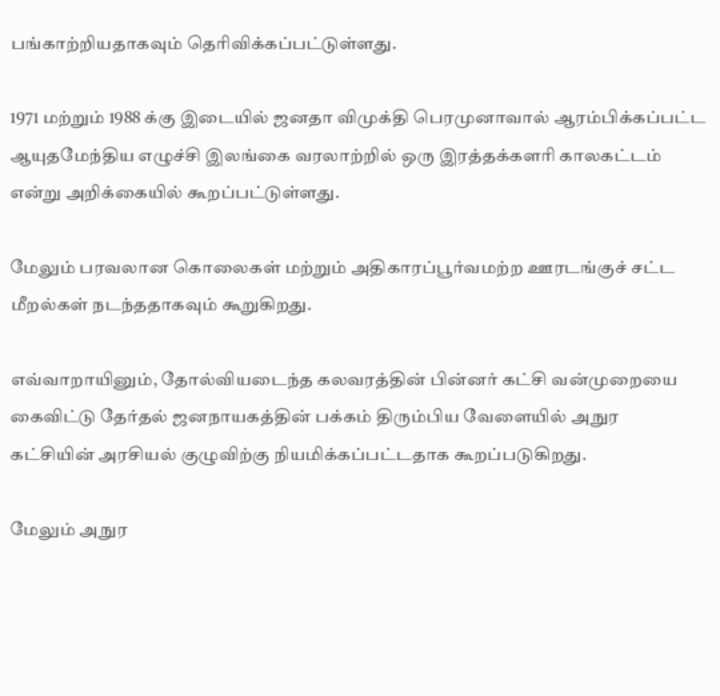பங்காற்றியதாகவும் தெரிவிக்கப்பட்டுள்ளது.

1971 மற்றும் 1988 க்கு இடையில் ஜனதா விமுக்தி பெரமுனாவால் ஆரம்பிக்கப்பட்ட ஆயுதமேந்திய எழுச்சி இலங்கை வரலாற்றில் ஒரு இரத்தக்களரி காலகட்டம் என்று அறிக்கையில் கூறப்பட்டுள்ளது.

மேலும் பரவலான கொலைகள் மற்றும் அதிகாரப்பூர்வமற்ற ஊரடங்குச் சட்ட மீறல்கள் நடந்ததாகவும் கூறுகிறது.

எவ்வாறாயினும், தோல்வியடைந்த கலவரத்தின் பின்னர் கட்சி வன்முறையை கைவிட்டு தேர்தல் ஜனநாயகத்தின் பக்கம் திரும்பிய வேளையில் அநுர கட்சியின் அரசியல் குழுவிற்கு நியமிக்கப்பட்டதாக கூறப்படுகிறது.

மேலும் அநுர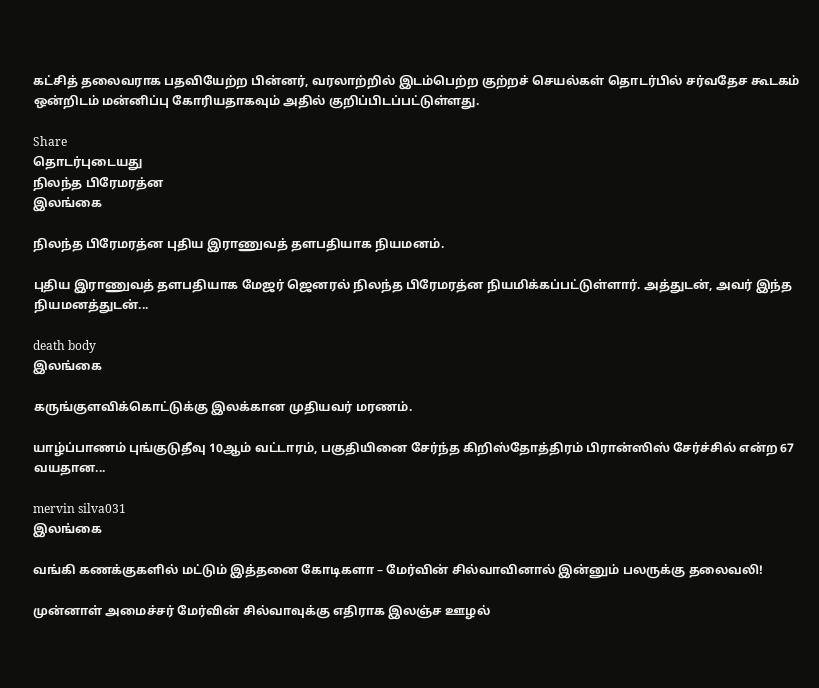கட்சித் தலைவராக பதவியேற்ற பின்னர், வரலாற்றில் இடம்பெற்ற குற்றச் செயல்கள் தொடர்பில் சர்வதேச கூடகம் ஒன்றிடம் மன்னிப்பு கோரியதாகவும் அதில் குறிப்பிடப்பட்டுள்ளது.

Share
தொடர்புடையது
நிலந்த பிரேமரத்ன
இலங்கை

நிலந்த பிரேமரத்ன புதிய இராணுவத் தளபதியாக நியமனம்.

புதிய இராணுவத் தளபதியாக மேஜர் ஜெனரல் நிலந்த பிரேமரத்ன நியமிக்கப்பட்டுள்ளார். அத்துடன், அவர் இந்த நியமனத்துடன்...

death body
இலங்கை

கருங்குளவிக்கொட்டுக்கு இலக்கான முதியவர் மரணம்.

யாழ்ப்பாணம் புங்குடுதீவு 10ஆம் வட்டாரம், பகுதியினை சேர்ந்த கிறிஸ்தோத்திரம் பிரான்ஸிஸ் சேர்ச்சில் என்ற 67 வயதான...

mervin silva031
இலங்கை

வங்கி கணக்குகளில் மட்டும் இத்தனை கோடிகளா – மேர்வின் சில்வாவினால் இன்னும் பலருக்கு தலைவலி!

முன்னாள் அமைச்சர் மேர்வின் சில்வாவுக்கு எதிராக இலஞ்ச ஊழல்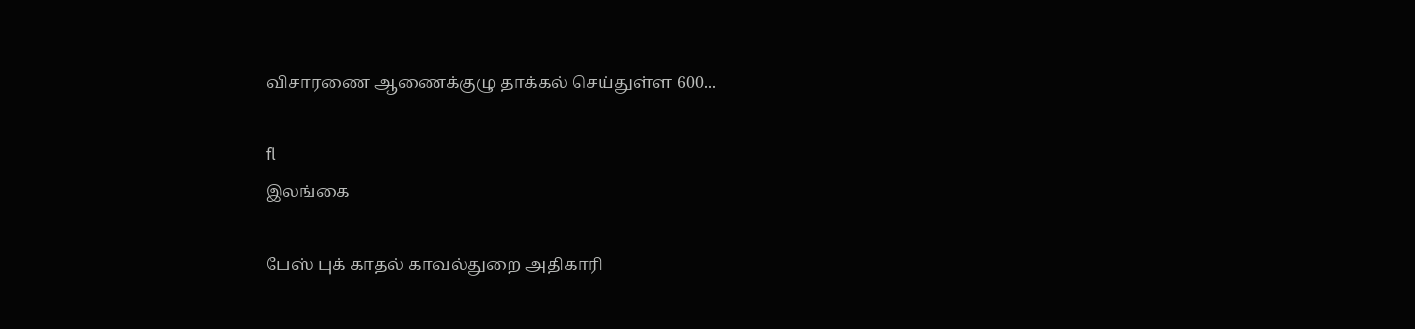விசாரணை ஆணைக்குழு தாக்கல் செய்துள்ள 600...

fl
இலங்கை

பேஸ் புக் காதல் காவல்துறை அதிகாரி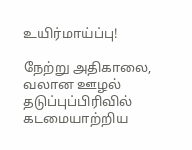உயிர்மாய்ப்பு!

நேற்று அதிகாலை, வலான ஊழல் தடுப்புப்பிரிவில் கடமையாற்றிய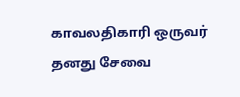காவலதிகாரி ஒருவர் தனது சேவை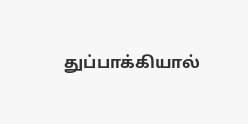துப்பாக்கியால்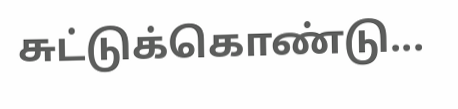சுட்டுக்கொண்டு...